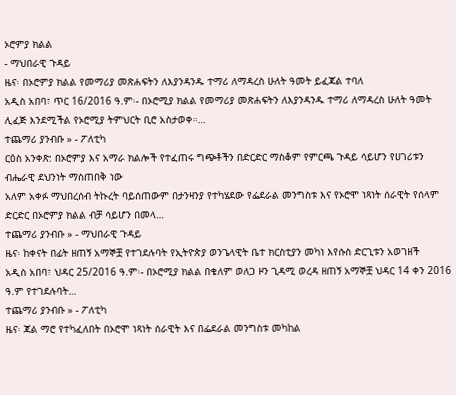ኦሮምያ ክልል
- ማህበራዊ ጉዳይ
ዜና፡ በኦሮምያ ክልል የመማሪያ መጽሐፍትን ለእያንዳንዱ ተማሪ ለማዳረስ ሁለት ዓመት ይፈጃል ተባለ
አዲስ አበባ፣ ጥር 16/2016 ዓ.ም፡- በኦሮሚያ ክልል የመማሪያ መጽሐፍትን ለእያንዳንዱ ተማሪ ለማዳረስ ሁለት ዓመት ሊፈጅ እንደሚችል የኦሮሚያ ትምህርት ቢሮ አስታወቀ።…
ተጨማሪ ያንብቡ » - ፖለቲካ
ርዕስ አንቀጽ: በኦሮምያ እና አማራ ክልሎች የተፈጠሩ ግጭቶችን በድርድር ማስቆም የምርጫ ጉዳይ ሳይሆን የሀገሪቱን ብሔራዊ ደህንነት ማስጠበቅ ነው
አለም አቀፉ ማህበረሰብ ትኩረት ባይሰጠውም በታንዛንያ የተካሄደው የፌደራል መንግስቱ እና የኦሮሞ ነጻነት ሰራዊት የሰላም ድርድር በኦሮምያ ክልል ብቻ ሳይሆን በመላ…
ተጨማሪ ያንብቡ » - ማህበራዊ ጉዳይ
ዜና፡ ከቀናት በፊት ዘጠኝ አማኞቿ የተገደሉባት የኢትዮጵያ ወንጌላዊት ቤተ ክርስቲያን መካነ እየሱስ ድርጊቱን አወገዘች
አዲስ አበባ፣ ህዳር 25/2016 ዓ.ም፡- በኦሮሚያ ክልል በቄለም ወለጋ ዞን ጊዳሚ ወረዳ ዘጠኝ አማኞቿ ህዳር 14 ቀን 2016 ዓ.ም የተገደሉባት…
ተጨማሪ ያንብቡ » - ፖለቲካ
ዜና፡ ጃል ማሮ የተካፈለበት በኦሮሞ ነጻነት ሰራዊት እና በፌደራል መንግስቱ መካከል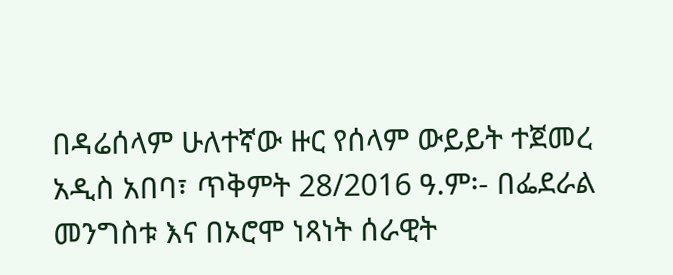በዳሬሰላም ሁለተኛው ዙር የሰላም ውይይት ተጀመረ
አዲስ አበባ፣ ጥቅምት 28/2016 ዓ.ም፡- በፌደራል መንግስቱ እና በኦሮሞ ነጻነት ሰራዊት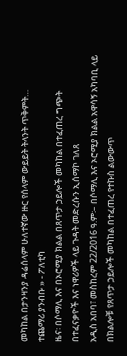መካከል በታንዛንያ ዳሬሰላም ሁለተኛው ዙር የሰላም ውይይት ትላንት ጥቅምት…
ተጨማሪ ያንብቡ » - ፖለቲካ
ዜና፡ በሶማሊ እና በኦሮሚያ ክልል በጸጥታ ኃይሎች መካከል በተፈጠረ ግጭት በተፈናቃዮች እና ነዋሪዎች ላይ ጉዳት መድረሱን ኢሰማኮ ገለጸ
አዲስ አበባ፣ መስከረም 22/2016 ዓ.ም፡– በሶማሊ እና ኦሮሚያ ክልል አዋሳኝ አካባቢ ላይ በክልሎቹ የጸጥታ ኃይሎች መካከል በተፈጠረ የተኩስ ልውውጥ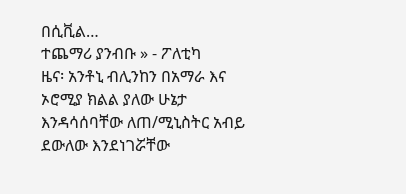በሲቪል…
ተጨማሪ ያንብቡ » - ፖለቲካ
ዜና፡ አንቶኒ ብሊንከን በአማራ እና ኦሮሚያ ክልል ያለው ሁኔታ እንዳሳሰባቸው ለጠ/ሚኒስትር አብይ ደውለው እንደነገሯቸው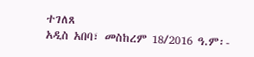ተገለጸ
አዲስ አበባ፣ መስከረም 18/2016 ዓ.ም፡-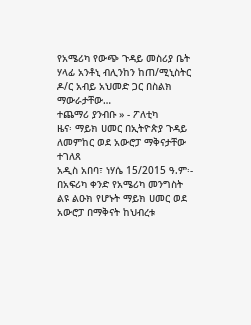የአሜሪካ የውጭ ጉዳይ መስሪያ ቤት ሃላፊ አንቶኒ ብሊንከን ከጠ/ሚኒስትር ዶ/ር አብይ አህመድ ጋር በስልክ ማውራታቸው…
ተጨማሪ ያንብቡ » - ፖለቲካ
ዜና፡ ማይክ ሀመር በኢትዮጵያ ጉዳይ ለመምከር ወደ አውሮፓ ማቅናታቸው ተገለጸ
አዲስ አበባ፣ ነሃሴ 15/2015 ዓ.ም፡- በአፍሪካ ቀንድ የአሜሪካ መንግስት ልዩ ልዑክ የሆኑት ማይክ ሀመር ወደ አውሮፓ በማቅናት ከህብረቱ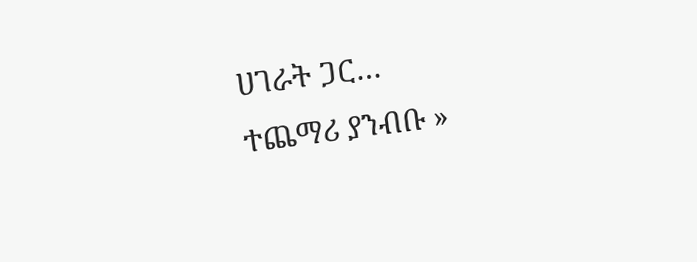ሀገራት ጋር…
ተጨማሪ ያንብቡ »